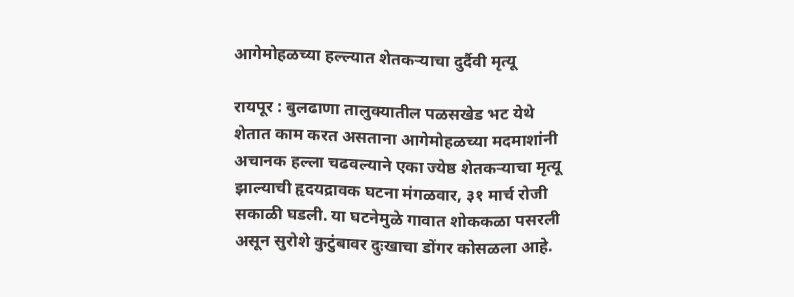आगेमोहळच्या हल्ल्यात शेतकऱ्याचा दुर्दैवी मृत्यू

रायपूर : बुलढाणा तालुक्यातील पळसखेड भट येथे शेतात काम करत असताना आगेमोहळच्या मदमाशांनी अचानक हल्ला चढवल्याने एका ज्येष्ठ शेतकऱ्याचा मृत्यू झाल्याची हृदयद्रावक घटना मंगळवार, ३१ मार्च रोजी सकाळी घडली. या घटनेमुळे गावात शोककळा पसरली असून सुरोशे कुटुंबावर दुःखाचा डोंगर कोसळला आहे.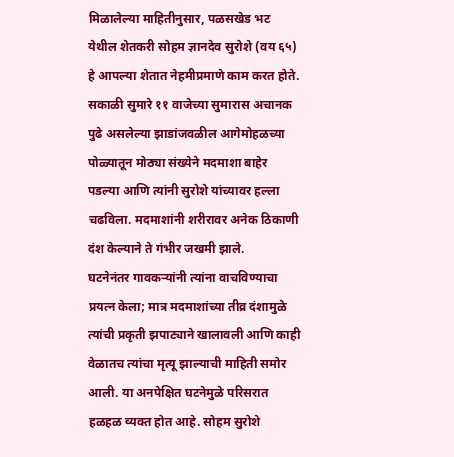मिळालेल्या माहितीनुसार, पळसखेड भट येथील शेतकरी सोहम ज्ञानदेव सुरोशे (वय ६५) हे आपल्या शेतात नेहमीप्रमाणे काम करत होते. सकाळी सुमारे ११ वाजेच्या सुमारास अचानक पुढे असलेल्या झाडांजवळील आगेमोहळच्या पोळ्यातून मोठ्या संख्येने मदमाशा बाहेर पडल्या आणि त्यांनी सुरोशे यांच्यावर हल्ला चढविला. मदमाशांनी शरीरावर अनेक ठिकाणी दंश केल्याने ते गंभीर जखमी झाले.
घटनेनंतर गावकऱ्यांनी त्यांना वाचविण्याचा प्रयत्न केला; मात्र मदमाशांच्या तीव्र दंशामुळे त्यांची प्रकृती झपाट्याने खालावली आणि काही वेळातच त्यांचा मृत्यू झाल्याची माहिती समोर आली. या अनपेक्षित घटनेमुळे परिसरात हळहळ व्यक्त होत आहे. सोहम सुरोशे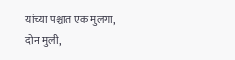यांच्या पश्चात एक मुलगा, दोन मुली,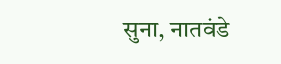सुना, नातवंडे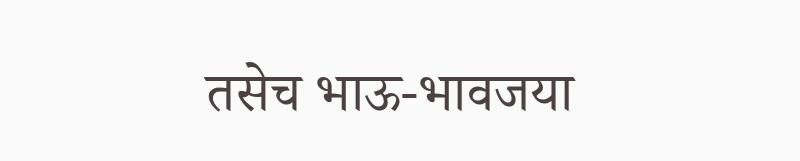तसेच भाऊ-भावजया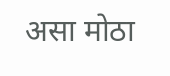असा मोठा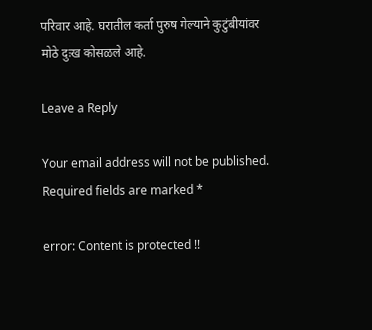परिवार आहे. घरातील कर्ता पुरुष गेल्याने कुटुंबीयांवर मोठे दुःख कोसळले आहे.

Leave a Reply

Your email address will not be published. Required fields are marked *

error: Content is protected !!